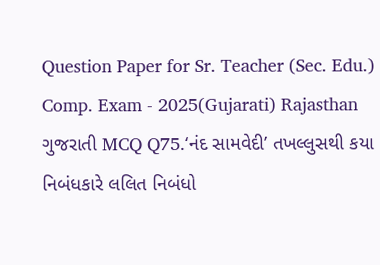Question Paper for Sr. Teacher (Sec. Edu.) Comp. Exam - 2025(Gujarati) Rajasthan ગુજરાતી MCQ Q75.‘નંદ સામવેદી’ તખલ્લુસથી કયા નિબંધકારે લલિત નિબંધો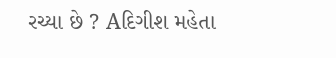રચ્યા છે ? Aદિગીશ મહેતા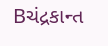Bચંદ્રકાન્ત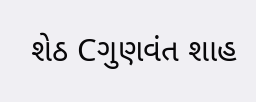શેઠ Cગુણવંત શાહ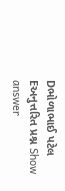Dભોળાભાઈ પટેલ Eઅનુત્તરિત પ્રશ્ન Show answer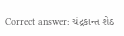Correct answer: ચંદ્રકાન્ત શેઠ